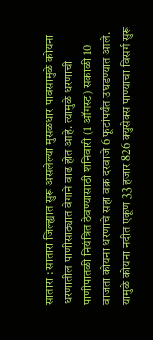सातारा : सातारा जिल्ह्यात सुरू असलेल्या मुसळधार पावसामुळे कोयना धरणातील पाणीसाठ्यात वेगाने वाढ होत आहे. त्यामुळे धरणाची पाणीपातळी नियंत्रित ठेवण्यासाठी शनिवारी (1 ऑगस्ट) सकाळी 10 वाजता कोयना धरणाचे सहा वक्र दरवाजे 6 फूटांपर्यंत उघडण्यात आले. यामुळे कोयना नदीत एकूण 33 हजार 826 क्युसेक्स पाण्याचा विसर्ग सुरू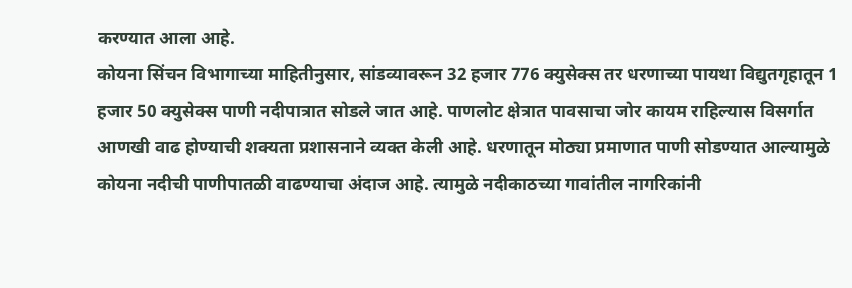करण्यात आला आहे.
कोयना सिंचन विभागाच्या माहितीनुसार, सांडव्यावरून 32 हजार 776 क्युसेक्स तर धरणाच्या पायथा विद्युतगृहातून 1 हजार 50 क्युसेक्स पाणी नदीपात्रात सोडले जात आहे. पाणलोट क्षेत्रात पावसाचा जोर कायम राहिल्यास विसर्गात आणखी वाढ होण्याची शक्यता प्रशासनाने व्यक्त केली आहे. धरणातून मोठ्या प्रमाणात पाणी सोडण्यात आल्यामुळे कोयना नदीची पाणीपातळी वाढण्याचा अंदाज आहे. त्यामुळे नदीकाठच्या गावांतील नागरिकांनी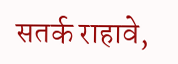सतर्क राहावे,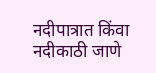नदीपात्रात किंवा नदीकाठी जाणे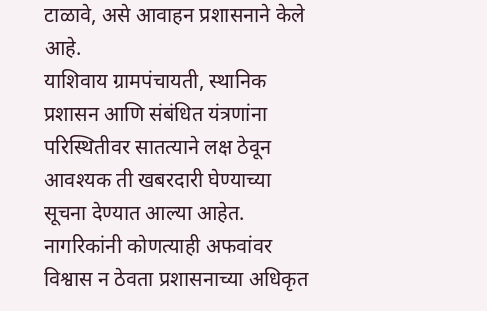टाळावे, असे आवाहन प्रशासनाने केले आहे.
याशिवाय ग्रामपंचायती, स्थानिक प्रशासन आणि संबंधित यंत्रणांना परिस्थितीवर सातत्याने लक्ष ठेवून आवश्यक ती खबरदारी घेण्याच्या सूचना देण्यात आल्या आहेत. नागरिकांनी कोणत्याही अफवांवर विश्वास न ठेवता प्रशासनाच्या अधिकृत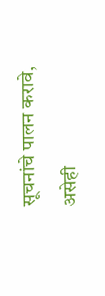सूचनांचे पालन करावे, असेही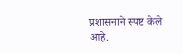प्रशासनाने स्पष्ट केले आहे.